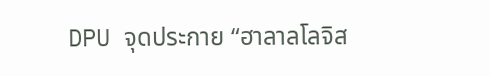DPU จุดประกาย “ฮาลาลโลจิส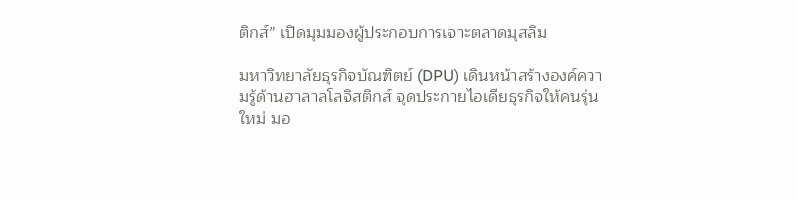ติกส์” เปิดมุมมองผู้ประกอบการเจาะตลาดมุสลิม

มหาวิทยาลัยธุรกิจบัณฑิตย์ (DPU) เดินหน้าสร้างองค์ความรู้ด้านฮาลาลโลจิสติกส์ จุดประกายไอเดียธุรกิจให้คนรุ่นใหม่ มอ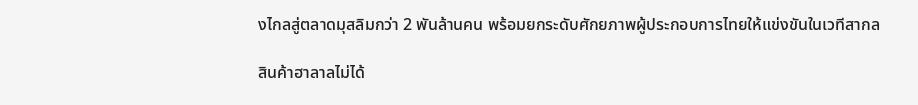งไกลสู่ตลาดมุสลิมกว่า 2 พันล้านคน พร้อมยกระดับศักยภาพผู้ประกอบการไทยให้แข่งขันในเวทีสากล

สินค้าฮาลาลไม่ได้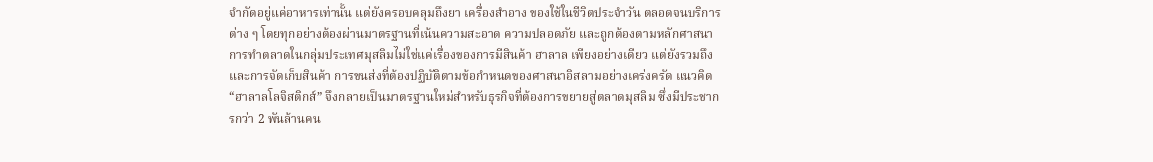จำกัดอยู่แค่อาหารเท่านั้น แต่ยังครอบคลุมถึงยา เครื่องสำอาง ของใช้ในชีวิตประจำวัน ตลอดจนบริการต่าง ๆ โดยทุกอย่างต้องผ่านมาตรฐานที่เน้นความสะอาด ความปลอดภัย และถูกต้องตามหลักศาสนา การทำตลาดในกลุ่มประเทศมุสลิมไม่ใช่แค่เรื่องของการมีสินค้า ฮาลาล เพียงอย่างเดียว แต่ยังรวมถึงและการจัดเก็บสินค้า การขนส่งที่ต้องปฏิบัติตามข้อกำหนดของศาสนาอิสลามอย่างเคร่งครัด แนวคิด “ฮาลาลโลจิสติกส์” จึงกลายเป็นมาตรฐานใหม่สำหรับธุรกิจที่ต้องการขยายสู่ตลาดมุสลิม ซึ่งมีประชากรกว่า 2 พันล้านคน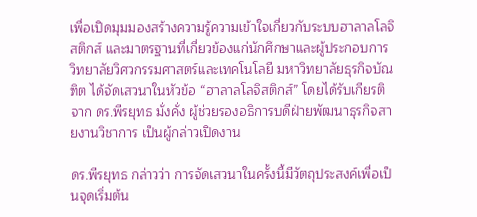เพื่อเปิดมุมมองสร้างความรู้ความเข้าใจเกี่ยวกับระบบฮาลาลโลจิสติกส์ และมาตรฐานที่เกี่ยวข้องแก่นักศึกษาและผู้ประกอบการ  วิทยาลัยวิศวกรรมศาสตร์และเทคโนโลยี มหาวิทยาลัยธุรกิจบัณฑิต ได้จัดเสวนาในหัวข้อ “ฮาลาลโลจิสติกส์” โดยได้รับเกียรติจาก ดร.พีรยุทธ มั่งคั่ง ผู้ช่วยรองอธิการบดีฝ่ายพัฒนาธุรกิจสายงานวิชาการ เป็นผู้กล่าวเปิดงาน

ดร.พีรยุทธ กล่าวว่า การจัดเสวนาในครั้งนี้มีวัตถุประสงค์เพื่อเป็นจุดเริ่มต้น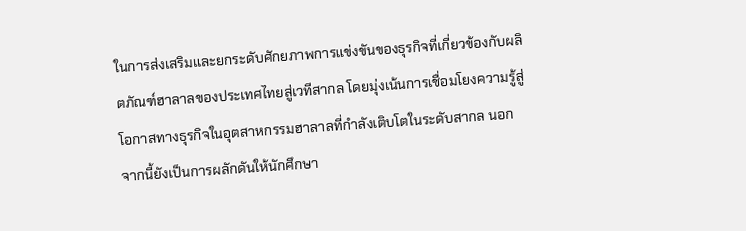ในการส่งเสริมและยกระดับศักยภาพการแข่งขันของธุรกิจที่เกี่ยวข้องกับผลิตภัณฑ์ฮาลาลของประเทศไทยสู่เวทีสากล โดยมุ่งเน้นการเชื่อมโยงความรู้สู่โอกาสทางธุรกิจในอุตสาหกรรมฮาลาลที่กำลังเติบโตในระดับสากล นอกจากนี้ยังเป็นการผลักดันให้นักศึกษา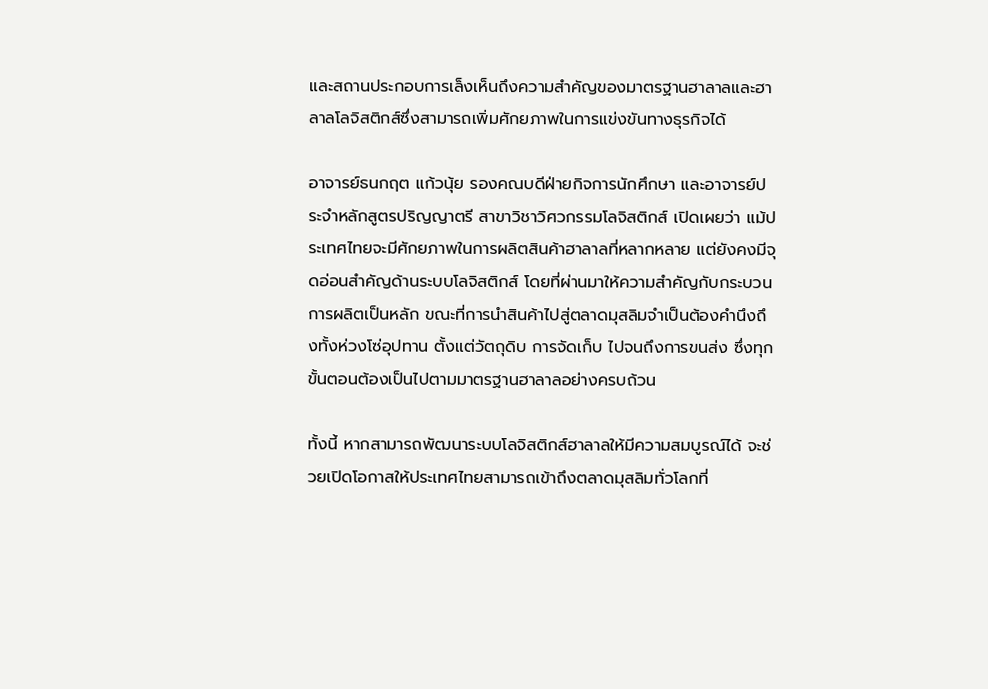และสถานประกอบการเล็งเห็นถึงความสำคัญของมาตรฐานฮาลาลและฮาลาลโลจิสติกส์ซึ่งสามารถเพิ่มศักยภาพในการแข่งขันทางธุรกิจได้

อาจารย์ธนกฤต แก้วนุ้ย รองคณบดีฝ่ายกิจการนักศึกษา และอาจารย์ประจำหลักสูตรปริญญาตรี สาขาวิชาวิศวกรรมโลจิสติกส์ เปิดเผยว่า แม้ประเทศไทยจะมีศักยภาพในการผลิตสินค้าฮาลาลที่หลากหลาย แต่ยังคงมีจุดอ่อนสำคัญด้านระบบโลจิสติกส์ โดยที่ผ่านมาให้ความสำคัญกับกระบวนการผลิตเป็นหลัก ขณะที่การนำสินค้าไปสู่ตลาดมุสลิมจำเป็นต้องคำนึงถึงทั้งห่วงโซ่อุปทาน ตั้งแต่วัตถุดิบ การจัดเก็บ ไปจนถึงการขนส่ง ซึ่งทุกขั้นตอนต้องเป็นไปตามมาตรฐานฮาลาลอย่างครบถ้วน

ทั้งนี้ หากสามารถพัฒนาระบบโลจิสติกส์ฮาลาลให้มีความสมบูรณ์ได้ จะช่วยเปิดโอกาสให้ประเทศไทยสามารถเข้าถึงตลาดมุสลิมทั่วโลกที่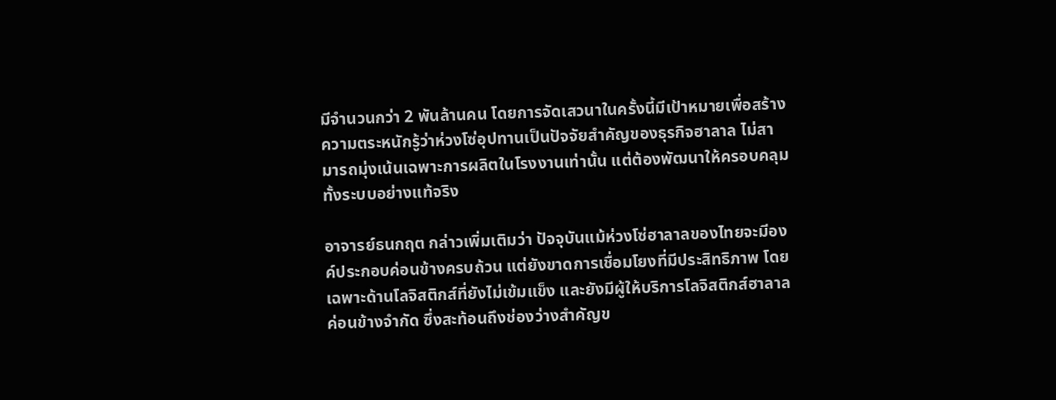มีจำนวนกว่า 2 พันล้านคน โดยการจัดเสวนาในครั้งนี้มีเป้าหมายเพื่อสร้างความตระหนักรู้ว่าห่วงโซ่อุปทานเป็นปัจจัยสำคัญของธุรกิจฮาลาล ไม่สามารถมุ่งเน้นเฉพาะการผลิตในโรงงานเท่านั้น แต่ต้องพัฒนาให้ครอบคลุมทั้งระบบอย่างแท้จริง

อาจารย์ธนกฤต กล่าวเพิ่มเติมว่า ปัจจุบันแม้ห่วงโซ่ฮาลาลของไทยจะมีองค์ประกอบค่อนข้างครบถ้วน แต่ยังขาดการเชื่อมโยงที่มีประสิทธิภาพ โดยเฉพาะด้านโลจิสติกส์ที่ยังไม่เข้มแข็ง และยังมีผู้ให้บริการโลจิสติกส์ฮาลาลค่อนข้างจำกัด ซึ่งสะท้อนถึงช่องว่างสำคัญข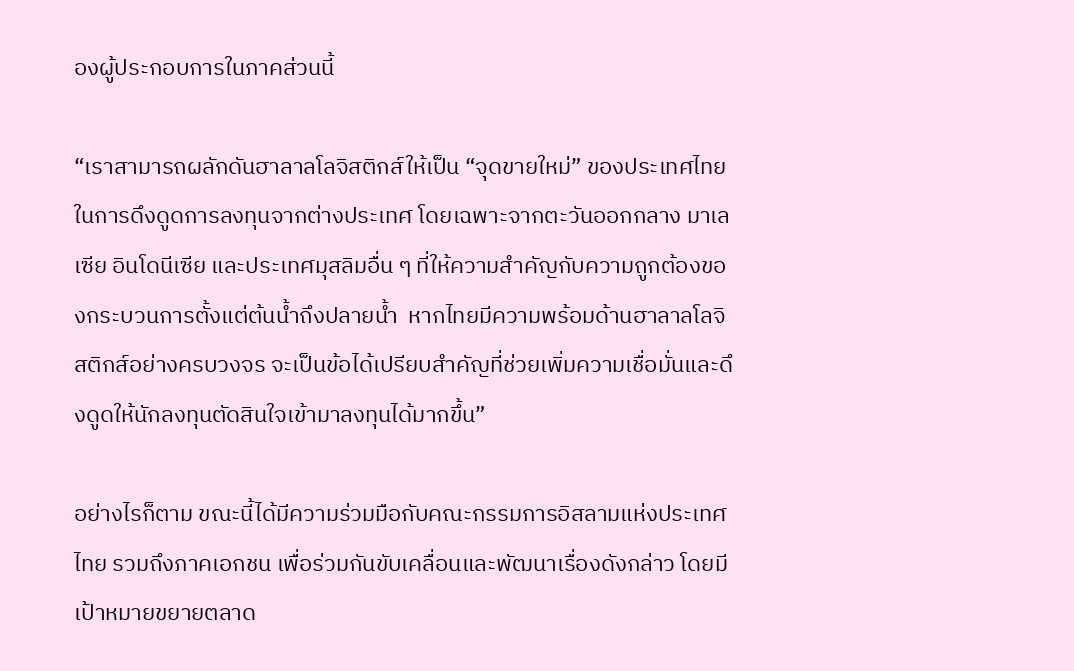องผู้ประกอบการในภาคส่วนนี้

“เราสามารถผลักดันฮาลาลโลจิสติกส์ให้เป็น “จุดขายใหม่” ของประเทศไทยในการดึงดูดการลงทุนจากต่างประเทศ โดยเฉพาะจากตะวันออกกลาง มาเลเซีย อินโดนีเซีย และประเทศมุสลิมอื่น ๆ ที่ให้ความสำคัญกับความถูกต้องของกระบวนการตั้งแต่ต้นน้ำถึงปลายน้ำ  หากไทยมีความพร้อมด้านฮาลาลโลจิสติกส์อย่างครบวงจร จะเป็นข้อได้เปรียบสำคัญที่ช่วยเพิ่มความเชื่อมั่นและดึงดูดให้นักลงทุนตัดสินใจเข้ามาลงทุนได้มากขึ้น”

อย่างไรก็ตาม ขณะนี้ได้มีความร่วมมือกับคณะกรรมการอิสลามแห่งประเทศไทย รวมถึงภาคเอกชน เพื่อร่วมกันขับเคลื่อนและพัฒนาเรื่องดังกล่าว โดยมีเป้าหมายขยายตลาด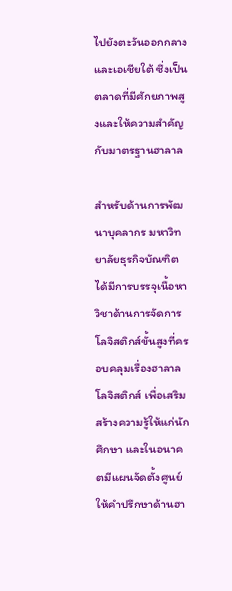ไปยังตะวันออกกลางและเอเชียใต้ ซึ่งเป็นตลาดที่มีศักยภาพสูงและให้ความสำคัญกับมาตรฐานฮาลาล

สำหรับด้านการพัฒนาบุคลากร มหาวิทยาลัยธุรกิจบัณฑิตได้มีการบรรจุเนื้อหาวิชาด้านการจัดการโลจิสติกส์ขั้นสูงที่ครอบคลุมเรื่องฮาลาลโลจิสติกส์ เพื่อเสริมสร้างความรู้ให้แก่นักศึกษา และในอนาคตมีแผนจัดตั้งศูนย์ให้คำปรึกษาด้านฮา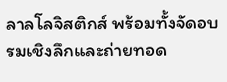ลาลโลจิสติกส์ พร้อมทั้งจัดอบรมเชิงลึกและถ่ายทอด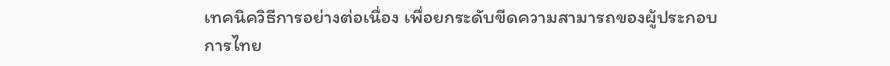เทคนิควิธีการอย่างต่อเนื่อง เพื่อยกระดับขีดความสามารถของผู้ประกอบการไทย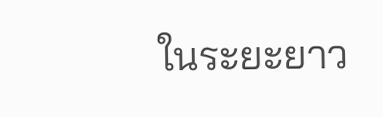ในระยะยาว